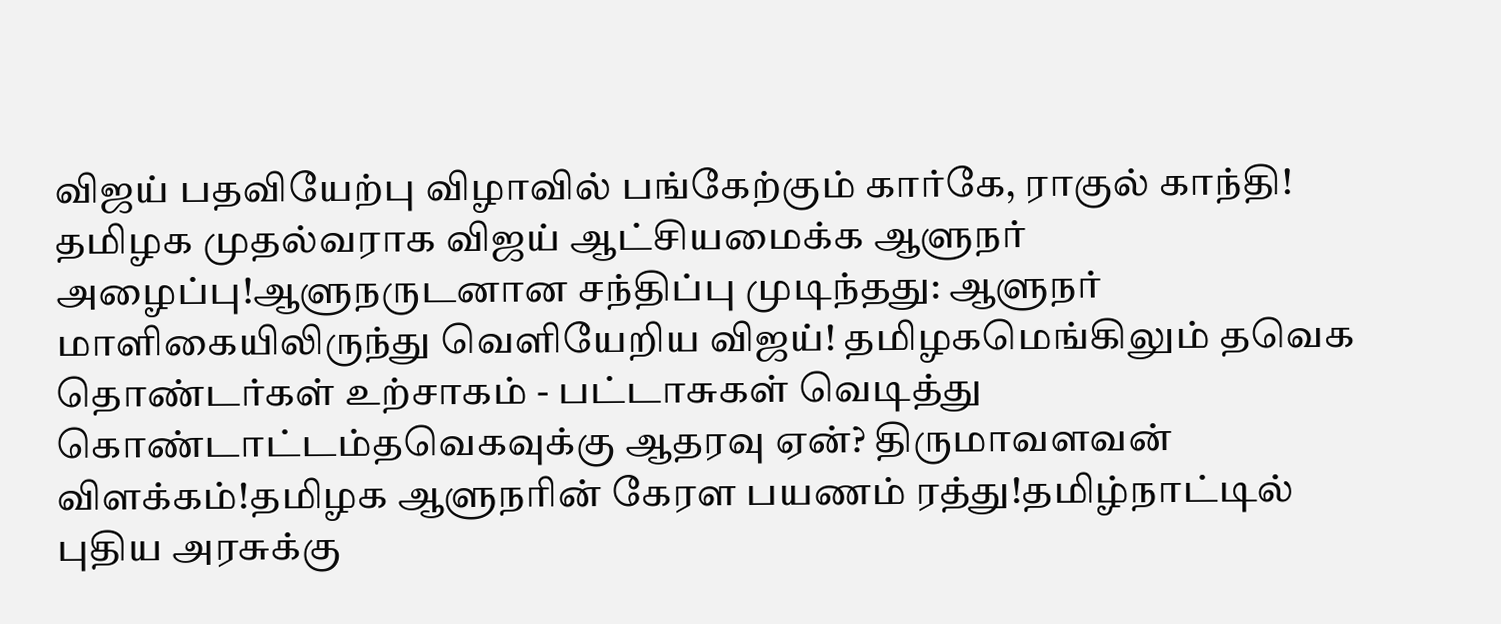விஜய் பதவியேற்பு விழாவில் பங்கேற்கும் கார்கே, ராகுல் காந்தி! தமிழக முதல்வராக விஜய் ஆட்சியமைக்க ஆளுநர் அழைப்பு!ஆளுநருடனான சந்திப்பு முடிந்தது: ஆளுநர் மாளிகையிலிருந்து வெளியேறிய விஜய்! தமிழகமெங்கிலும் தவெக தொண்டர்கள் உற்சாகம் - பட்டாசுகள் வெடித்து கொண்டாட்டம்தவெகவுக்கு ஆதரவு ஏன்? திருமாவளவன் விளக்கம்!தமிழக ஆளுநரின் கேரள பயணம் ரத்து!தமிழ்நாட்டில் புதிய அரசுக்கு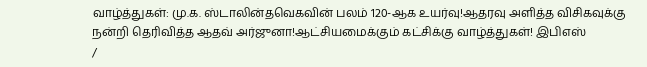வாழ்த்துகள்: மு.க. ஸ்டாலின்தவெகவின் பலம் 120-ஆக உயர்வு!ஆதரவு அளித்த விசிகவுக்கு நன்றி தெரிவித்த ஆதவ் அர்ஜுனா!ஆட்சியமைக்கும் கட்சிக்கு வாழ்த்துகள்! இபிஎஸ்
/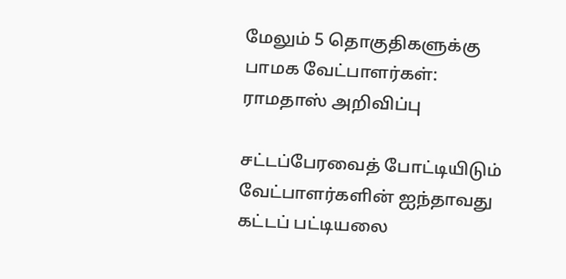மேலும் 5 தொகுதிகளுக்கு பாமக வேட்பாளர்கள்: ராமதாஸ் அறிவிப்பு

சட்டப்பேரவைத் போட்டியிடும் வேட்பாளர்களின் ஐந்தாவது கட்டப் பட்டியலை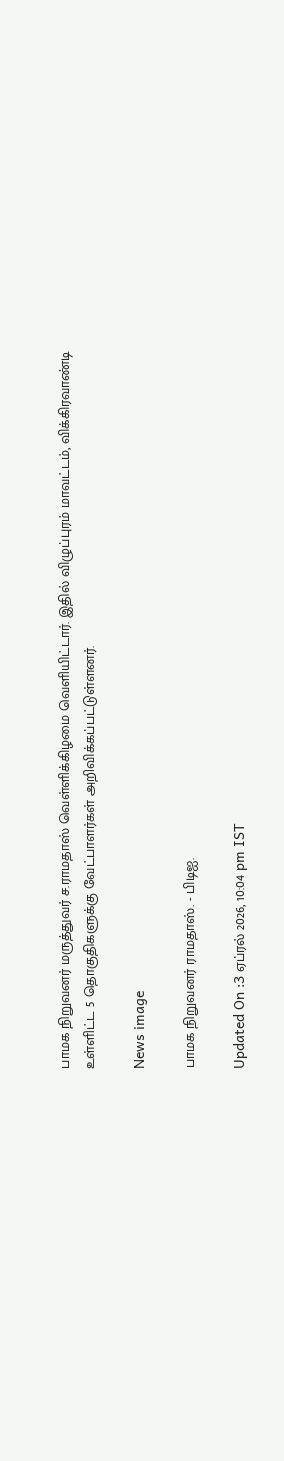பாமக நிறுவனர் மருத்துவர் ச.ராமதாஸ் வெள்ளிக்கிழமை வெளியிட்டார். இதில் விழுப்புரம் மாவட்டம், விக்கிரவாண்டி உள்ளிட்ட 5 தொகுதிகளுக்கு வேட்பாளர்கள் அறிவிக்கப்பட்டுள்ளனர்.

News image

பாமக நிறுவனர் ராமதாஸ். - பிடிஐ.

Updated On :3 ஏப்ரல் 2026, 10:04 pm IST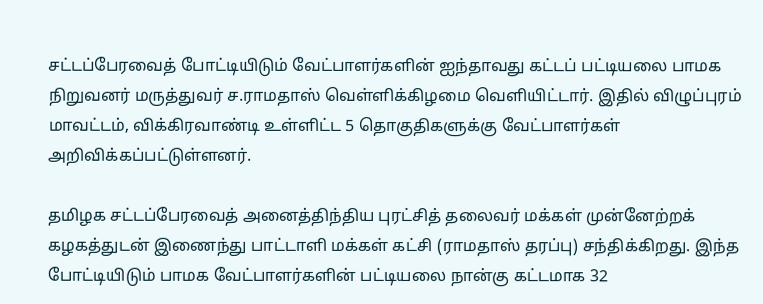சட்டப்பேரவைத் போட்டியிடும் வேட்பாளர்களின் ஐந்தாவது கட்டப் பட்டியலை பாமக நிறுவனர் மருத்துவர் ச.ராமதாஸ் வெள்ளிக்கிழமை வெளியிட்டார். இதில் விழுப்புரம் மாவட்டம், விக்கிரவாண்டி உள்ளிட்ட 5 தொகுதிகளுக்கு வேட்பாளர்கள் அறிவிக்கப்பட்டுள்ளனர்.

தமிழக சட்டப்பேரவைத் அனைத்திந்திய புரட்சித் தலைவர் மக்கள் முன்னேற்றக் கழகத்துடன் இணைந்து பாட்டாளி மக்கள் கட்சி (ராமதாஸ் தரப்பு) சந்திக்கிறது. இந்த போட்டியிடும் பாமக வேட்பாளர்களின் பட்டியலை நான்கு கட்டமாக 32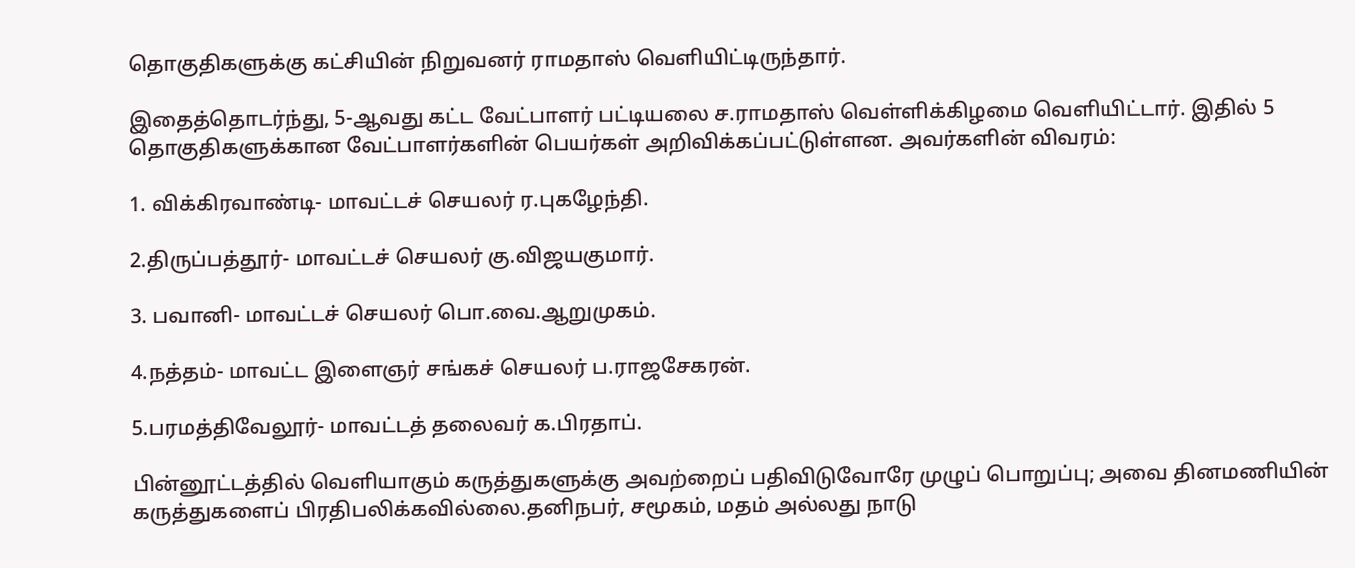தொகுதிகளுக்கு கட்சியின் நிறுவனர் ராமதாஸ் வெளியிட்டிருந்தார்.

இதைத்தொடர்ந்து, 5-ஆவது கட்ட வேட்பாளர் பட்டியலை ச.ராமதாஸ் வெள்ளிக்கிழமை வெளியிட்டார். இதில் 5 தொகுதிகளுக்கான வேட்பாளர்களின் பெயர்கள் அறிவிக்கப்பட்டுள்ளன. அவர்களின் விவரம்:

1. விக்கிரவாண்டி- மாவட்டச் செயலர் ர.புகழேந்தி.

2.திருப்பத்தூர்- மாவட்டச் செயலர் கு.விஜயகுமார்.

3. பவானி- மாவட்டச் செயலர் பொ.வை.ஆறுமுகம்.

4.நத்தம்- மாவட்ட இளைஞர் சங்கச் செயலர் ப.ராஜசேகரன்.

5.பரமத்திவேலூர்- மாவட்டத் தலைவர் க.பிரதாப்.

பின்னூட்டத்தில் வெளியாகும் கருத்துகளுக்கு அவற்றைப் பதிவிடுவோரே முழுப் பொறுப்பு; அவை தினமணியின் கருத்துகளைப் பிரதிபலிக்கவில்லை.தனிநபர், சமூகம், மதம் அல்லது நாடு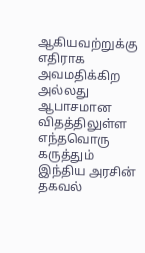ஆகியவற்றுக்கு எதிராக அவமதிக்கிற அல்லது ஆபாசமான விதத்திலுள்ள எந்தவொரு கருத்தும் இந்திய அரசின் தகவல்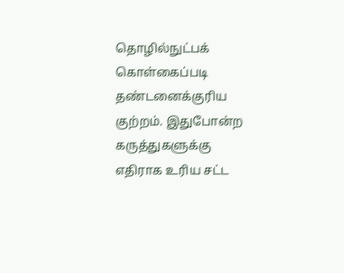தொழில்நுட்பக் கொள்கைப்படி தண்டனைக்குரிய குற்றம். இதுபோன்ற கருத்துகளுக்கு எதிராக உரிய சட்ட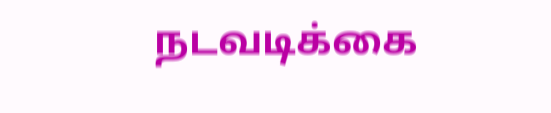நடவடிக்கை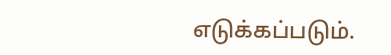எடுக்கப்படும்.